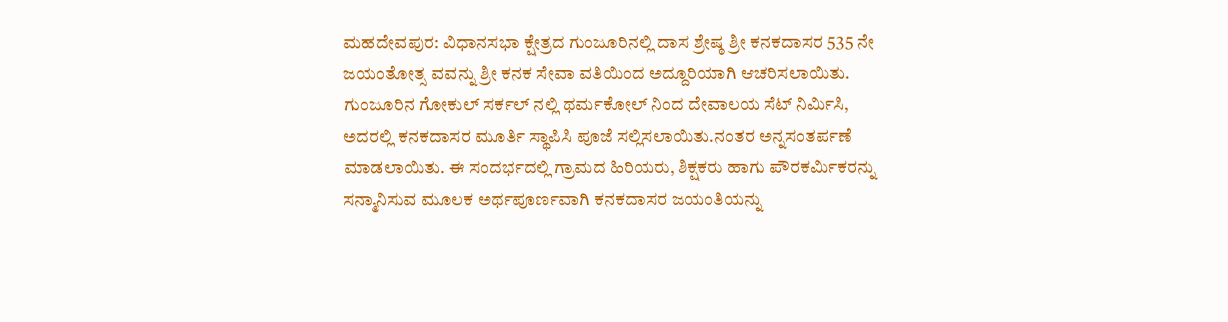ಮಹದೇವಪುರ: ವಿಧಾನಸಭಾ ಕ್ಷೇತ್ರದ ಗುಂಜೂರಿನಲ್ಲಿ ದಾಸ ಶ್ರೇಷ್ಠ ಶ್ರೀ ಕನಕದಾಸರ 535 ನೇ ಜಯಂತೋತ್ಸ ವವನ್ನು ಶ್ರೀ ಕನಕ ಸೇವಾ ವತಿಯಿಂದ ಅದ್ದೂರಿಯಾಗಿ ಆಚರಿಸಲಾಯಿತು.
ಗುಂಜೂರಿನ ಗೋಕುಲ್ ಸರ್ಕಲ್ ನಲ್ಲಿ ಥರ್ಮಕೋಲ್ ನಿಂದ ದೇವಾಲಯ ಸೆಟ್ ನಿರ್ಮಿಸಿ, ಅದರಲ್ಲಿ ಕನಕದಾಸರ ಮೂರ್ತಿ ಸ್ಥಾಪಿಸಿ ಪೂಜೆ ಸಲ್ಲಿಸಲಾಯಿತು.ನಂತರ ಅನ್ನಸಂತರ್ಪಣೆ ಮಾಡಲಾಯಿತು. ಈ ಸಂದರ್ಭದಲ್ಲಿ ಗ್ರಾಮದ ಹಿರಿಯರು, ಶಿಕ್ಷಕರು ಹಾಗು ಪೌರಕರ್ಮಿಕರನ್ನು ಸನ್ಮಾನಿಸುವ ಮೂಲಕ ಅರ್ಥಪೂರ್ಣವಾಗಿ ಕನಕದಾಸರ ಜಯಂತಿಯನ್ನು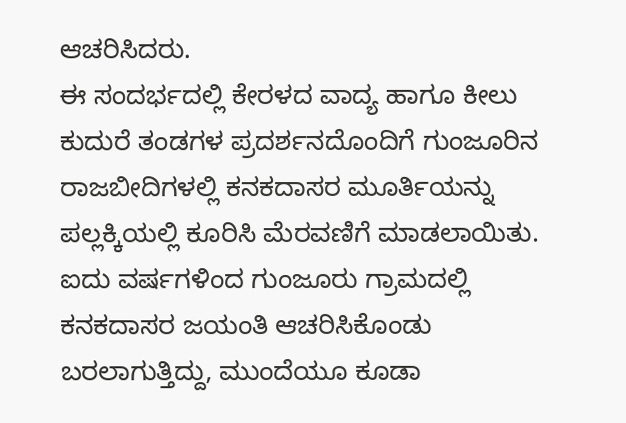ಆಚರಿಸಿದರು.
ಈ ಸಂದರ್ಭದಲ್ಲಿ ಕೇರಳದ ವಾದ್ಯ ಹಾಗೂ ಕೀಲು ಕುದುರೆ ತಂಡಗಳ ಪ್ರದರ್ಶನದೊಂದಿಗೆ ಗುಂಜೂರಿನ ರಾಜಬೀದಿಗಳಲ್ಲಿ ಕನಕದಾಸರ ಮೂರ್ತಿಯನ್ನು ಪಲ್ಲಕ್ಕಿಯಲ್ಲಿ ಕೂರಿಸಿ ಮೆರವಣಿಗೆ ಮಾಡಲಾಯಿತು. ಐದು ವರ್ಷಗಳಿಂದ ಗುಂಜೂರು ಗ್ರಾಮದಲ್ಲಿ ಕನಕದಾಸರ ಜಯಂತಿ ಆಚರಿಸಿಕೊಂಡು ಬರಲಾಗುತ್ತಿದ್ದು, ಮುಂದೆಯೂ ಕೂಡಾ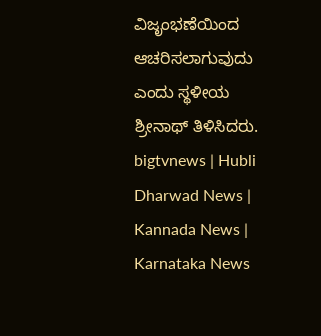ವಿಜೃಂಭಣೆಯಿಂದ ಆಚರಿಸಲಾಗುವುದು ಎಂದು ಸ್ಥಳೀಯ ಶ್ರೀನಾಥ್ ತಿಳಿಸಿದರು.
bigtvnews | Hubli Dharwad News | Kannada News | Karnataka News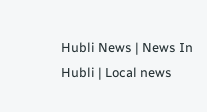Hubli News | News In Hubli | Local news